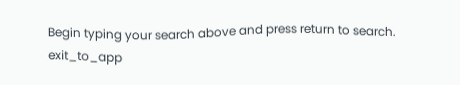Begin typing your search above and press return to search.
exit_to_app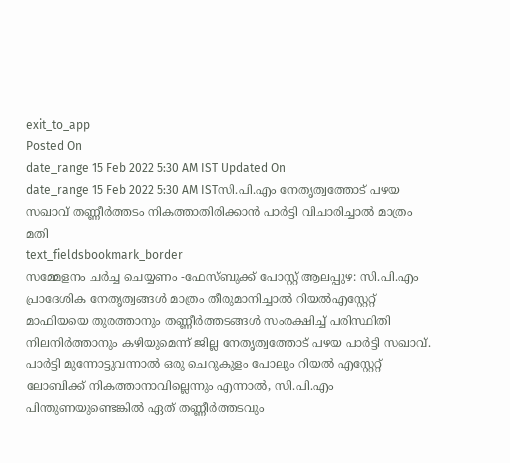exit_to_app
Posted On
date_range 15 Feb 2022 5:30 AM IST Updated On
date_range 15 Feb 2022 5:30 AM ISTസി.പി.എം നേതൃത്വത്തോട് പഴയ സഖാവ് തണ്ണീർത്തടം നികത്താതിരിക്കാൻ പാർട്ടി വിചാരിച്ചാൽ മാത്രം മതി
text_fieldsbookmark_border
സമ്മേളനം ചർച്ച ചെയ്യണം -ഫേസ്ബുക്ക് പോസ്റ്റ് ആലപ്പുഴ: സി.പി.എം പ്രാദേശിക നേതൃത്വങ്ങൾ മാത്രം തീരുമാനിച്ചാൽ റിയൽഎസ്റ്റേറ്റ് മാഫിയയെ തുരത്താനും തണ്ണീർത്തടങ്ങൾ സംരക്ഷിച്ച് പരിസ്ഥിതി നിലനിർത്താനും കഴിയുമെന്ന് ജില്ല നേതൃത്വത്തോട് പഴയ പാർട്ടി സഖാവ്. പാർട്ടി മുന്നോട്ടുവന്നാൽ ഒരു ചെറുകുളം പോലും റിയൽ എസ്റ്റേറ്റ് ലോബിക്ക് നികത്താനാവില്ലെന്നും എന്നാൽ, സി.പി.എം പിന്തുണയുണ്ടെങ്കിൽ ഏത് തണ്ണീർത്തടവും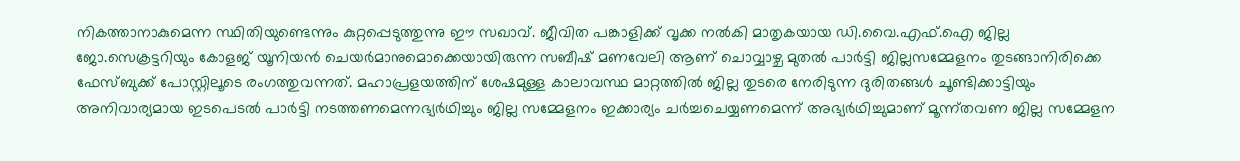നികത്താനാകുമെന്ന സ്ഥിതിയുണ്ടെന്നും കുറ്റപ്പെടുത്തുന്നു ഈ സഖാവ്. ജീവിത പങ്കാളിക്ക് വൃക്ക നൽകി മാതൃകയായ ഡി.വൈ.എഫ്.ഐ ജില്ല ജോ.സെക്രട്ടറിയും കോളജ് യൂനിയൻ ചെയർമാനുമൊക്കെയായിരുന്ന സബീഷ് മണവേലി ആണ് ചൊവ്വാഴ്ച മുതൽ പാർട്ടി ജില്ലസമ്മേളനം തുടങ്ങാനിരിക്കെ ഫേസ്ബുക്ക് പോസ്റ്റിലൂടെ രംഗത്തുവന്നത്. മഹാപ്രളയത്തിന് ശേഷമുള്ള കാലാവസ്ഥ മാറ്റത്തിൽ ജില്ല തുടരെ നേരിടുന്ന ദുരിതങ്ങൾ ചൂണ്ടിക്കാട്ടിയും അനിവാര്യമായ ഇടപെടൽ പാർട്ടി നടത്തണമെന്നഭ്യർഥിച്ചും ജില്ല സമ്മേളനം ഇക്കാര്യം ചർച്ചചെയ്യണമെന്ന് അഭ്യർഥിച്ചുമാണ് മൂന്ന്തവണ ജില്ല സമ്മേളന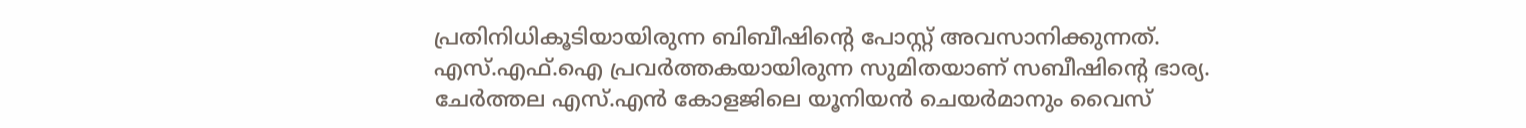പ്രതിനിധികൂടിയായിരുന്ന ബിബീഷിന്റെ പോസ്റ്റ് അവസാനിക്കുന്നത്. എസ്.എഫ്.ഐ പ്രവർത്തകയായിരുന്ന സുമിതയാണ് സബീഷിന്റെ ഭാര്യ. ചേർത്തല എസ്.എൻ കോളജിലെ യൂനിയൻ ചെയർമാനും വൈസ്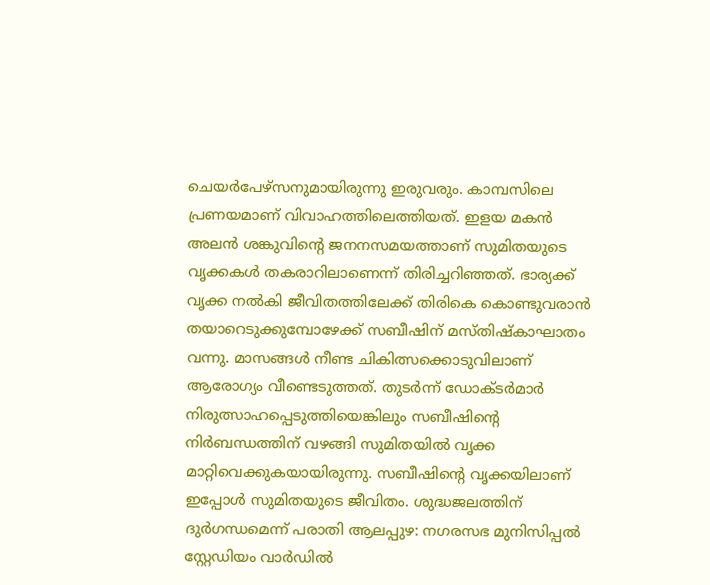ചെയർപേഴ്സനുമായിരുന്നു ഇരുവരും. കാമ്പസിലെ പ്രണയമാണ് വിവാഹത്തിലെത്തിയത്. ഇളയ മകൻ അലൻ ശങ്കുവിന്റെ ജനനസമയത്താണ് സുമിതയുടെ വൃക്കകൾ തകരാറിലാണെന്ന് തിരിച്ചറിഞ്ഞത്. ഭാര്യക്ക് വൃക്ക നൽകി ജീവിതത്തിലേക്ക് തിരികെ കൊണ്ടുവരാൻ തയാറെടുക്കുമ്പോഴേക്ക് സബീഷിന് മസ്തിഷ്കാഘാതം വന്നു. മാസങ്ങൾ നീണ്ട ചികിത്സക്കൊടുവിലാണ് ആരോഗ്യം വീണ്ടെടുത്തത്. തുടർന്ന് ഡോക്ടർമാർ നിരുത്സാഹപ്പെടുത്തിയെങ്കിലും സബീഷിന്റെ നിർബന്ധത്തിന് വഴങ്ങി സുമിതയിൽ വൃക്ക മാറ്റിവെക്കുകയായിരുന്നു. സബീഷിന്റെ വൃക്കയിലാണ് ഇപ്പോൾ സുമിതയുടെ ജീവിതം. ശുദ്ധജലത്തിന് ദുർഗന്ധമെന്ന് പരാതി ആലപ്പുഴ: നഗരസഭ മുനിസിപ്പൽ സ്റ്റേഡിയം വാർഡിൽ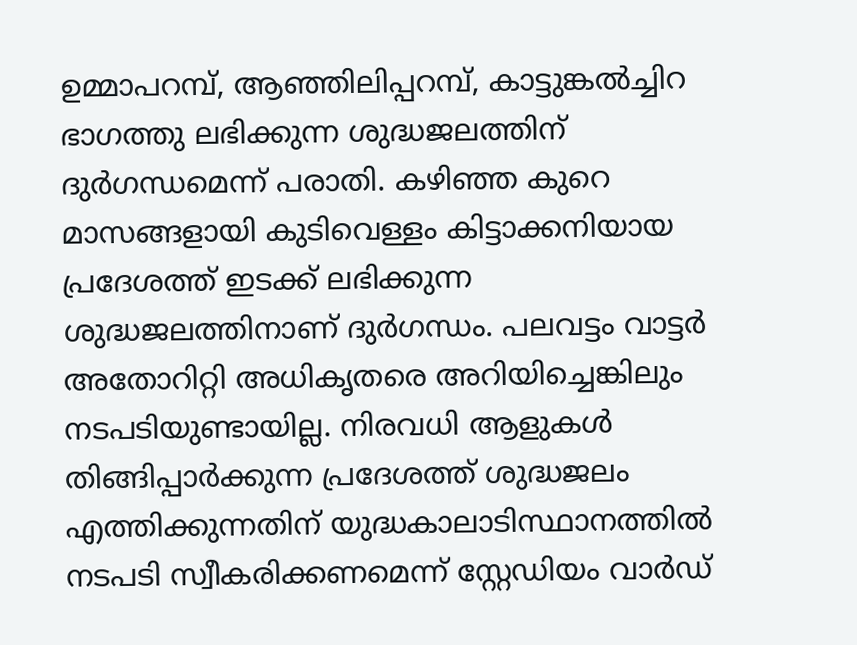ഉമ്മാപറമ്പ്, ആഞ്ഞിലിപ്പറമ്പ്, കാട്ടുങ്കൽച്ചിറ ഭാഗത്തു ലഭിക്കുന്ന ശുദ്ധജലത്തിന് ദുർഗന്ധമെന്ന് പരാതി. കഴിഞ്ഞ കുറെ മാസങ്ങളായി കുടിവെള്ളം കിട്ടാക്കനിയായ പ്രദേശത്ത് ഇടക്ക് ലഭിക്കുന്ന ശുദ്ധജലത്തിനാണ് ദുർഗന്ധം. പലവട്ടം വാട്ടർ അതോറിറ്റി അധികൃതരെ അറിയിച്ചെങ്കിലും നടപടിയുണ്ടായില്ല. നിരവധി ആളുകൾ തിങ്ങിപ്പാർക്കുന്ന പ്രദേശത്ത് ശുദ്ധജലം എത്തിക്കുന്നതിന് യുദ്ധകാലാടിസ്ഥാനത്തിൽ നടപടി സ്വീകരിക്കണമെന്ന് സ്റ്റേഡിയം വാർഡ്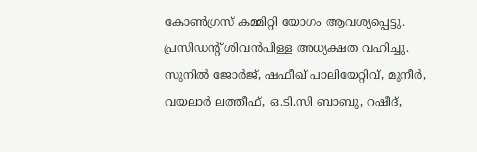കോൺഗ്രസ് കമ്മിറ്റി യോഗം ആവശ്യപ്പെട്ടു. പ്രസിഡന്റ് ശിവൻപിള്ള അധ്യക്ഷത വഹിച്ചു. സുനിൽ ജോർജ്, ഷഫീഖ് പാലിയേറ്റിവ്, മുനീർ, വയലാർ ലത്തീഫ്, ഒ.ടി.സി ബാബു, റഷീദ്,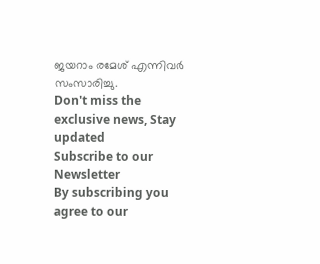ജയറാം രമേശ് എന്നിവർ സംസാരിച്ചു.
Don't miss the exclusive news, Stay updated
Subscribe to our Newsletter
By subscribing you agree to our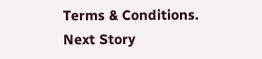Terms & Conditions.
Next Story